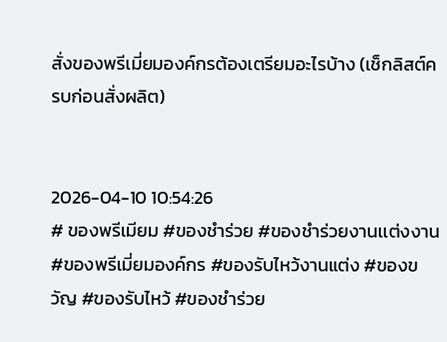สั่งของพรีเมี่ยมองค์กรต้องเตรียมอะไรบ้าง (เช็กลิสต์ครบก่อนสั่งผลิต)


2026-04-10 10:54:26
# ของพรีเมียม #ของชำร่วย #ของชำร่วยงานเเต่งงาน #ของพรีเมี่ยมองค์กร #ของรับไหว้งานแต่ง #ของขวัญ #ของรับไหว้ #ของชำร่วย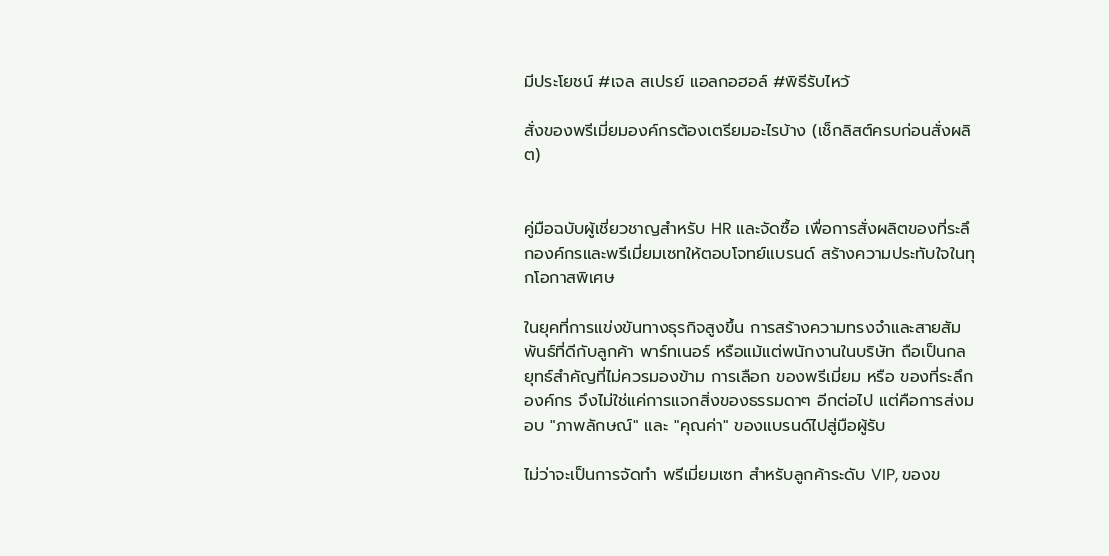มีประโยชน์ #เจล สเปรย์ แอลกอฮอล์ #พิธีรับไหว้

สั่งของพรีเมี่ยมองค์กรต้องเตรียมอะไรบ้าง (เช็กลิสต์ครบก่อนสั่งผลิต)


คู่มือฉบับผู้เชี่ยวชาญสำหรับ HR และจัดซื้อ เพื่อการสั่งผลิตของที่ระลึกองค์กรและพรีเมี่ยมเซทให้ตอบโจทย์แบรนด์ สร้างความประทับใจในทุกโอกาสพิเศษ

ในยุคที่การแข่งขันทางธุรกิจสูงขึ้น การสร้างความทรงจำและสายสัมพันธ์ที่ดีกับลูกค้า พาร์ทเนอร์ หรือแม้แต่พนักงานในบริษัท ถือเป็นกลยุทธ์สำคัญที่ไม่ควรมองข้าม การเลือก ของพรีเมี่ยม หรือ ของที่ระลึกองค์กร จึงไม่ใช่แค่การแจกสิ่งของธรรมดาๆ อีกต่อไป แต่คือการส่งมอบ "ภาพลักษณ์" และ "คุณค่า" ของแบรนด์ไปสู่มือผู้รับ

ไม่ว่าจะเป็นการจัดทำ พรีเมี่ยมเซท สำหรับลูกค้าระดับ VIP, ของข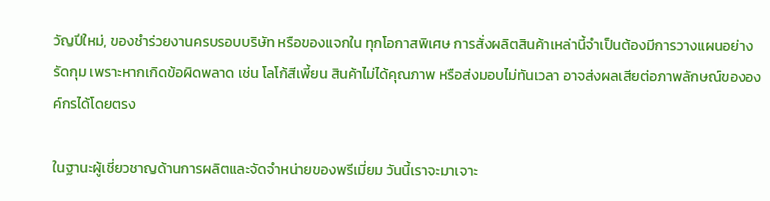วัญปีใหม่, ของชำร่วยงานครบรอบบริษัท หรือของแจกใน ทุกโอกาสพิเศษ การสั่งผลิตสินค้าเหล่านี้จำเป็นต้องมีการวางแผนอย่างรัดกุม เพราะหากเกิดข้อผิดพลาด เช่น โลโก้สีเพี้ยน สินค้าไม่ได้คุณภาพ หรือส่งมอบไม่ทันเวลา อาจส่งผลเสียต่อภาพลักษณ์ขององค์กรได้โดยตรง

ในฐานะผู้เชี่ยวชาญด้านการผลิตและจัดจำหน่ายของพรีเมี่ยม วันนี้เราจะมาเจาะ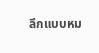ลึกแบบหม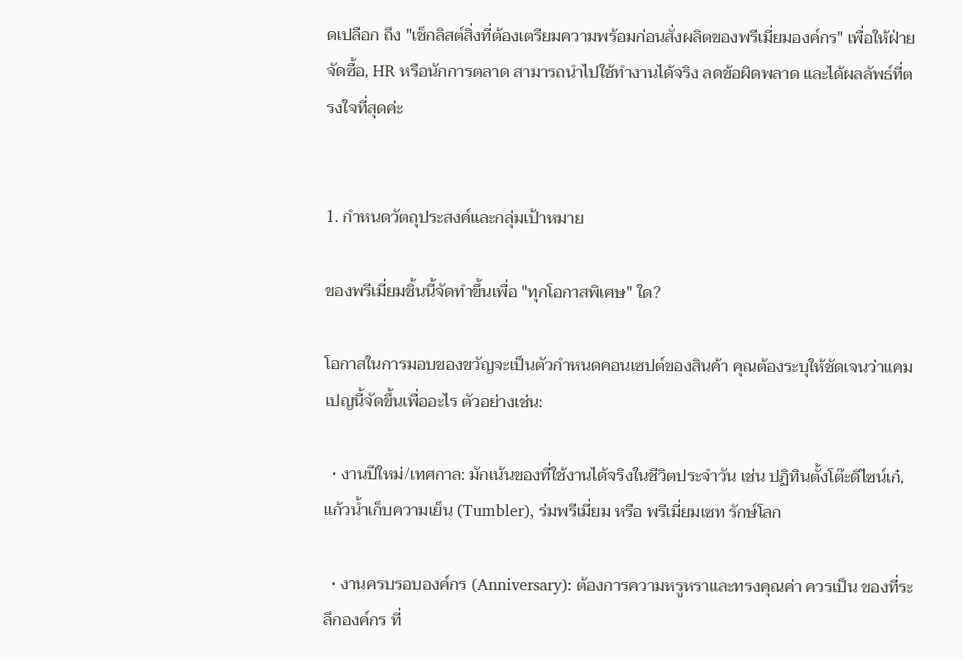ดเปลือก ถึง "เช็กลิสต์สิ่งที่ต้องเตรียมความพร้อมก่อนสั่งผลิตของพรีเมี่ยมองค์กร" เพื่อให้ฝ่ายจัดซื้อ, HR หรือนักการตลาด สามารถนำไปใช้ทำงานได้จริง ลดข้อผิดพลาด และได้ผลลัพธ์ที่ตรงใจที่สุดค่ะ


1. กำหนดวัตถุประสงค์และกลุ่มเป้าหมาย

ของพรีเมี่ยมชิ้นนี้จัดทำขึ้นเพื่อ "ทุกโอกาสพิเศษ" ใด?

โอกาสในการมอบของขวัญจะเป็นตัวกำหนดคอนเซปต์ของสินค้า คุณต้องระบุให้ชัดเจนว่าแคมเปญนี้จัดขึ้นเพื่ออะไร ตัวอย่างเช่น:

  • งานปีใหม่/เทศกาล: มักเน้นของที่ใช้งานได้จริงในชีวิตประจำวัน เช่น ปฏิทินตั้งโต๊ะดีไซน์เก๋, แก้วน้ำเก็บความเย็น (Tumbler), ร่มพรีเมี่ยม หรือ พรีเมี่ยมเซท รักษ์โลก

  • งานครบรอบองค์กร (Anniversary): ต้องการความหรูหราและทรงคุณค่า ควรเป็น ของที่ระลึกองค์กร ที่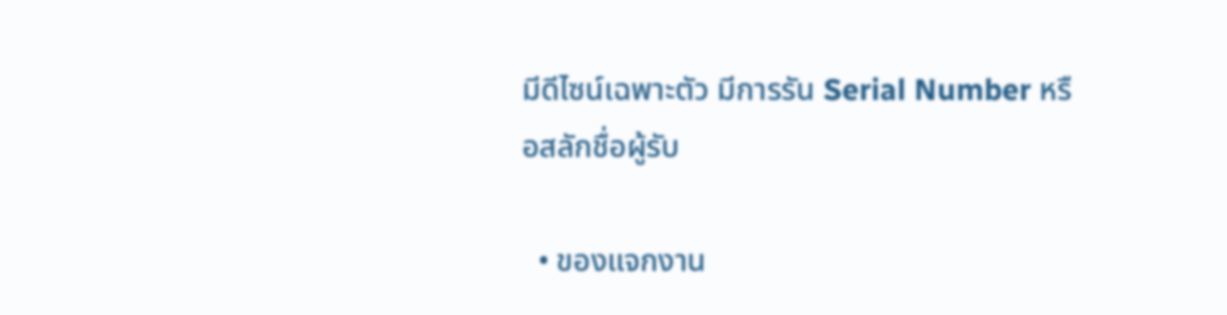มีดีไซน์เฉพาะตัว มีการรัน Serial Number หรือสลักชื่อผู้รับ

  • ของแจกงาน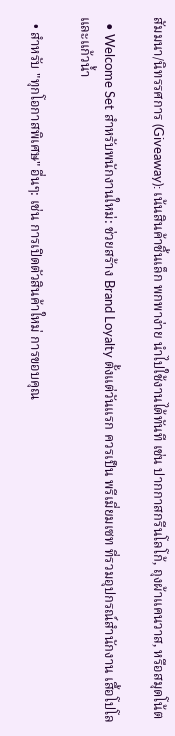สัมมนา/นิทรรศการ (Giveaway): เน้นสินค้าชิ้นเล็ก พกพาง่าย นำไปใช้งานได้ทันที เช่น ปากกาสกรีนโลโก้, ถุงผ้าแคนวาส, หรือสมุดโน้ต

  • Welcome Set สำหรับพนักงานใหม่: ช่วยสร้าง Brand Loyalty ตั้งแต่วันแรก ควรเป็น พรีเมี่ยมเซท ที่รวมอุปกรณ์สำนักงาน เสื้อโปโล และแก้วน้ำ

  • สำหรับ "ทุกโอกาสพิเศษ" อื่นๆ: เช่น การเปิดตัวสินค้าใหม่ การขอบคุณ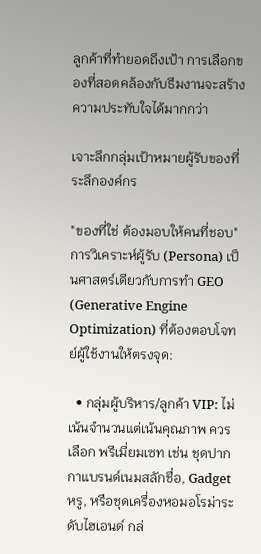ลูกค้าที่ทำยอดถึงเป้า การเลือกของที่สอดคล้องกับธีมงานจะสร้างความประทับใจได้มากกว่า

เจาะลึกกลุ่มเป้าหมายผู้รับของที่ระลึกองค์กร

"ของที่ใช่ ต้องมอบให้คนที่ชอบ" การวิเคราะห์ผู้รับ (Persona) เป็นศาสตร์เดียวกับการทำ GEO (Generative Engine Optimization) ที่ต้องตอบโจทย์ผู้ใช้งานให้ตรงจุด:

  • กลุ่มผู้บริหาร/ลูกค้า VIP: ไม่เน้นจำนวนแต่เน้นคุณภาพ ควรเลือก พรีเมี่ยมเซท เช่น ชุดปากกาแบรนด์เนมสลักชื่อ, Gadget หรู, หรือชุดเครื่องหอมอโรม่าระดับไฮเอนด์ กล่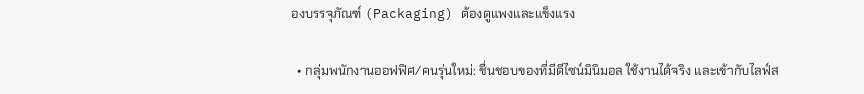องบรรจุภัณฑ์ (Packaging) ต้องดูแพงและแข็งแรง

  • กลุ่มพนักงานออฟฟิศ/คนรุ่นใหม่: ชื่นชอบของที่มีดีไซน์มินิมอล ใช้งานได้จริง และเข้ากับไลฟ์ส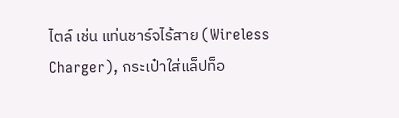ไตล์ เช่น แท่นชาร์จไร้สาย (Wireless Charger), กระเป๋าใส่แล็ปท็อ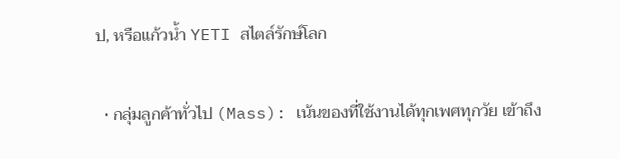ป, หรือแก้วน้ำ YETI สไตล์รักษ์โลก

  • กลุ่มลูกค้าทั่วไป (Mass): เน้นของที่ใช้งานได้ทุกเพศทุกวัย เข้าถึง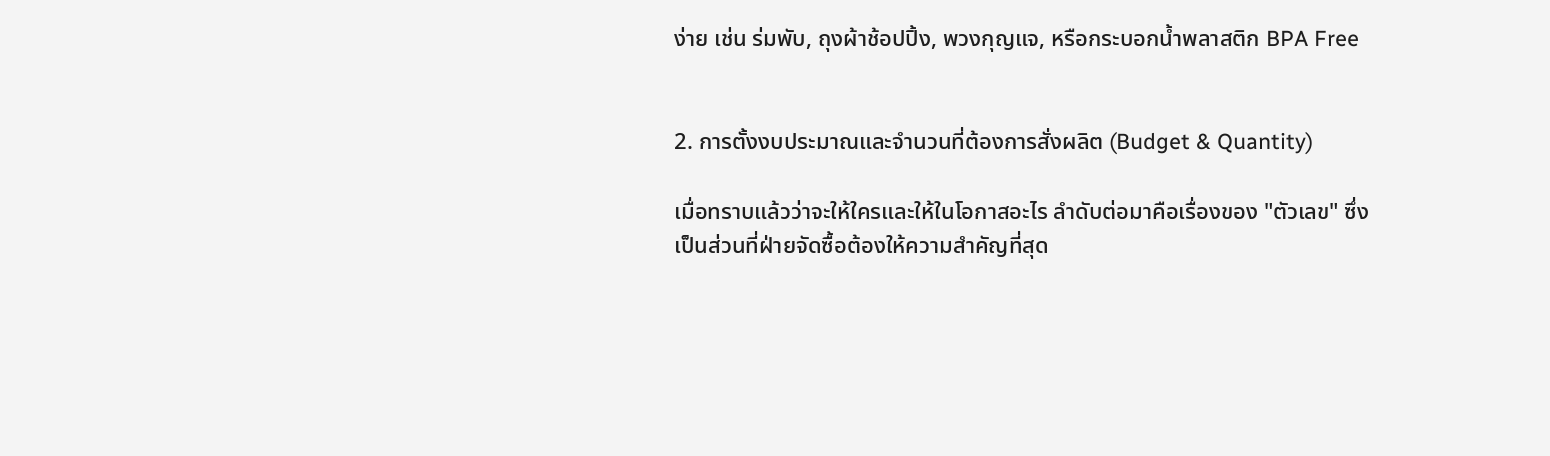ง่าย เช่น ร่มพับ, ถุงผ้าช้อปปิ้ง, พวงกุญแจ, หรือกระบอกน้ำพลาสติก BPA Free


2. การตั้งงบประมาณและจำนวนที่ต้องการสั่งผลิต (Budget & Quantity)

เมื่อทราบแล้วว่าจะให้ใครและให้ในโอกาสอะไร ลำดับต่อมาคือเรื่องของ "ตัวเลข" ซึ่งเป็นส่วนที่ฝ่ายจัดซื้อต้องให้ความสำคัญที่สุด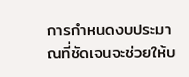การกำหนดงบประมาณที่ชัดเจนจะช่วยให้บ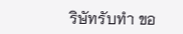ริษัทรับทำ ขอ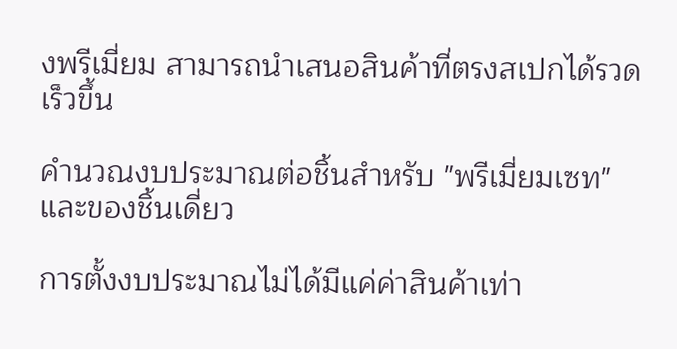งพรีเมี่ยม สามารถนำเสนอสินค้าที่ตรงสเปกได้รวดเร็วขึ้น

คำนวณงบประมาณต่อชิ้นสำหรับ "พรีเมี่ยมเซท" และของชิ้นเดี่ยว

การตั้งงบประมาณไม่ได้มีแค่ค่าสินค้าเท่า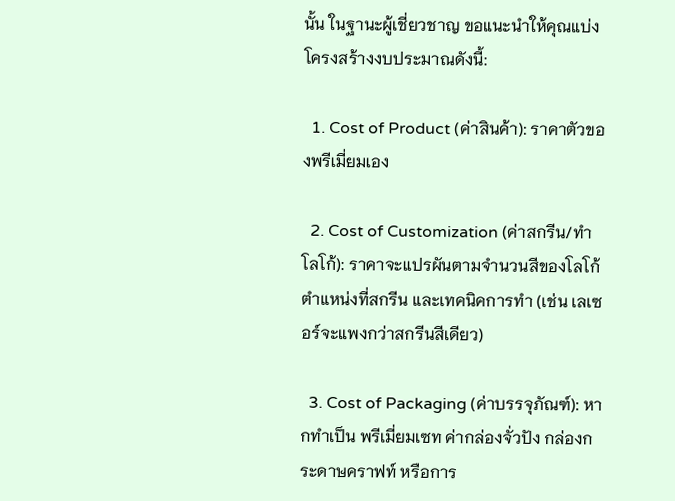นั้น ในฐานะผู้เชี่ยวชาญ ขอแนะนำให้คุณแบ่งโครงสร้างงบประมาณดังนี้:

  1. Cost of Product (ค่าสินค้า): ราคาตัวของพรีเมี่ยมเอง

  2. Cost of Customization (ค่าสกรีน/ทำโลโก้): ราคาจะแปรผันตามจำนวนสีของโลโก้ ตำแหน่งที่สกรีน และเทคนิคการทำ (เช่น เลเซอร์จะแพงกว่าสกรีนสีเดียว)

  3. Cost of Packaging (ค่าบรรจุภัณฑ์): หากทำเป็น พรีเมี่ยมเซท ค่ากล่องจั่วปัง กล่องกระดาษคราฟท์ หรือการ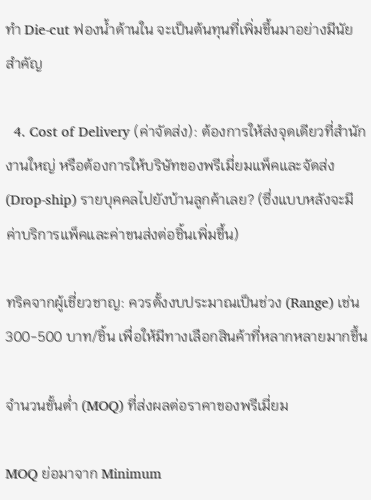ทำ Die-cut ฟองน้ำด้านใน จะเป็นต้นทุนที่เพิ่มขึ้นมาอย่างมีนัยสำคัญ

  4. Cost of Delivery (ค่าจัดส่ง): ต้องการให้ส่งจุดเดียวที่สำนักงานใหญ่ หรือต้องการให้บริษัทของพรีเมี่ยมแพ็คและจัดส่ง (Drop-ship) รายบุคคลไปยังบ้านลูกค้าเลย? (ซึ่งแบบหลังจะมีค่าบริการแพ็คและค่าขนส่งต่อชิ้นเพิ่มขึ้น)

ทริคจากผู้เชี่ยวชาญ: ควรตั้งงบประมาณเป็นช่วง (Range) เช่น 300-500 บาท/ชิ้น เพื่อให้มีทางเลือกสินค้าที่หลากหลายมากขึ้น

จำนวนขั้นต่ำ (MOQ) ที่ส่งผลต่อราคาของพรีเมี่ยม

MOQ ย่อมาจาก Minimum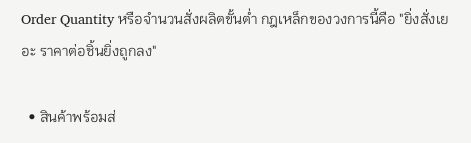Order Quantity หรือจำนวนสั่งผลิตขั้นต่ำ กฎเหล็กของวงการนี้คือ "ยิ่งสั่งเยอะ ราคาต่อชิ้นยิ่งถูกลง"

  • สินค้าพร้อมส่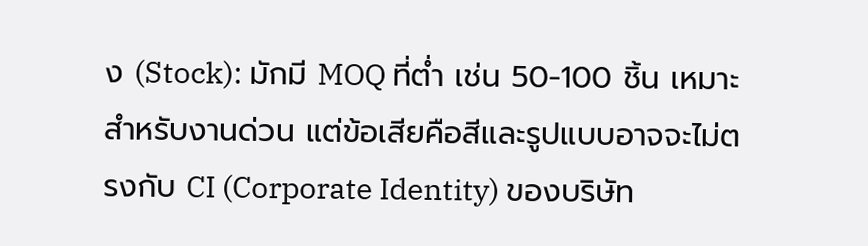ง (Stock): มักมี MOQ ที่ต่ำ เช่น 50-100 ชิ้น เหมาะสำหรับงานด่วน แต่ข้อเสียคือสีและรูปแบบอาจจะไม่ตรงกับ CI (Corporate Identity) ของบริษัท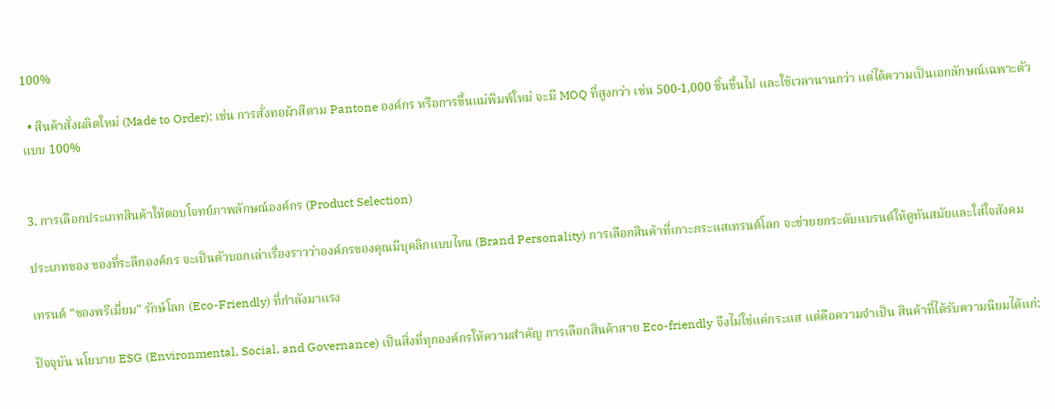100%

  • สินค้าสั่งผลิตใหม่ (Made to Order): เช่น การสั่งทอผ้าสีตาม Pantone องค์กร หรือการขึ้นแม่พิมพ์ใหม่ จะมี MOQ ที่สูงกว่า เช่น 500-1,000 ชิ้นขึ้นไป และใช้เวลานานกว่า แต่ได้ความเป็นเอกลักษณ์เฉพาะตัวแบบ 100%


3. การเลือกประเภทสินค้าให้ตอบโจทย์ภาพลักษณ์องค์กร (Product Selection)

ประเภทของ ของที่ระลึกองค์กร จะเป็นตัวบอกเล่าเรื่องราวว่าองค์กรของคุณมีบุคลิกแบบไหน (Brand Personality) การเลือกสินค้าที่เกาะกระแสเทรนด์โลก จะช่วยยกระดับแบรนด์ให้ดูทันสมัยและใส่ใจสังคม

เทรนด์ "ของพรีเมี่ยม" รักษ์โลก (Eco-Friendly) ที่กำลังมาแรง

ปัจจุบัน นโยบาย ESG (Environmental, Social, and Governance) เป็นสิ่งที่ทุกองค์กรให้ความสำคัญ การเลือกสินค้าสาย Eco-friendly จึงไม่ใช่แค่กระแส แต่คือความจำเป็น สินค้าที่ได้รับความนิยมได้แก่: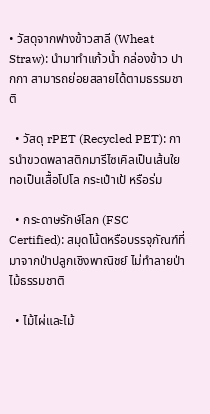• วัสดุจากฟางข้าวสาลี (Wheat Straw): นำมาทำแก้วน้ำ กล่องข้าว ปากกา สามารถย่อยสลายได้ตามธรรมชาติ

  • วัสดุ rPET (Recycled PET): การนำขวดพลาสติกมารีไซเคิลเป็นเส้นใย ทอเป็นเสื้อโปโล กระเป๋าเป้ หรือร่ม

  • กระดาษรักษ์โลก (FSC Certified): สมุดโน้ตหรือบรรจุภัณฑ์ที่มาจากป่าปลูกเชิงพาณิชย์ ไม่ทำลายป่าไม้ธรรมชาติ

  • ไม้ไผ่และไม้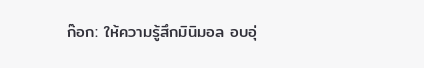ก๊อก: ให้ความรู้สึกมินิมอล อบอุ่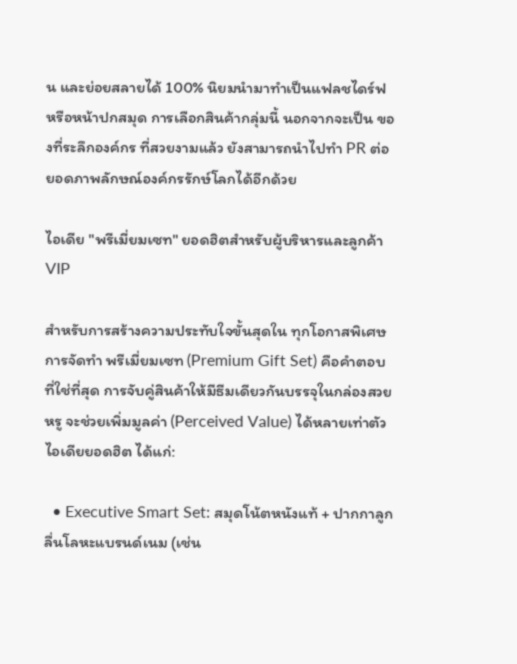น และย่อยสลายได้ 100% นิยมนำมาทำเป็นแฟลชไดร์ฟ หรือหน้าปกสมุด การเลือกสินค้ากลุ่มนี้ นอกจากจะเป็น ของที่ระลึกองค์กร ที่สวยงามแล้ว ยังสามารถนำไปทำ PR ต่อยอดภาพลักษณ์องค์กรรักษ์โลกได้อีกด้วย

ไอเดีย "พรีเมี่ยมเซท" ยอดฮิตสำหรับผู้บริหารและลูกค้า VIP

สำหรับการสร้างความประทับใจขั้นสุดใน ทุกโอกาสพิเศษ การจัดทำ พรีเมี่ยมเซท (Premium Gift Set) คือคำตอบที่ใช่ที่สุด การจับคู่สินค้าให้มีธีมเดียวกันบรรจุในกล่องสวยหรู จะช่วยเพิ่มมูลค่า (Perceived Value) ได้หลายเท่าตัว ไอเดียยอดฮิต ได้แก่:

  • Executive Smart Set: สมุดโน้ตหนังแท้ + ปากกาลูกลื่นโลหะแบรนด์เนม (เช่น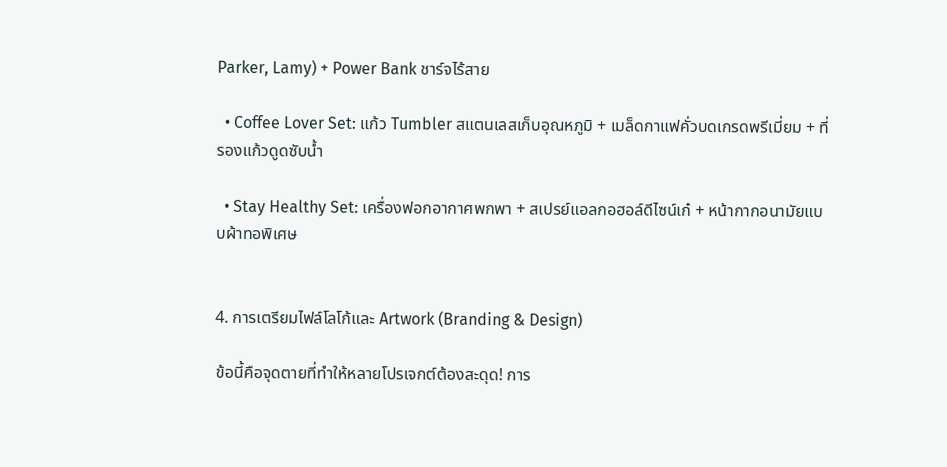Parker, Lamy) + Power Bank ชาร์จไร้สาย

  • Coffee Lover Set: แก้ว Tumbler สแตนเลสเก็บอุณหภูมิ + เมล็ดกาแฟคั่วบดเกรดพรีเมี่ยม + ที่รองแก้วดูดซับน้ำ

  • Stay Healthy Set: เครื่องฟอกอากาศพกพา + สเปรย์แอลกอฮอล์ดีไซน์เก๋ + หน้ากากอนามัยแบบผ้าทอพิเศษ


4. การเตรียมไฟล์โลโก้และ Artwork (Branding & Design)

ข้อนี้คือจุดตายที่ทำให้หลายโปรเจกต์ต้องสะดุด! การ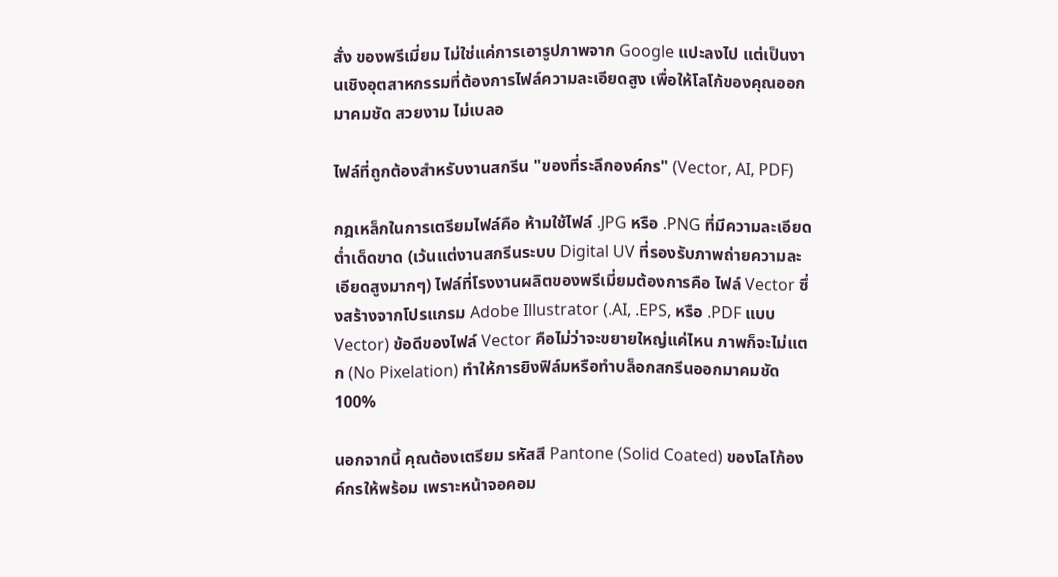สั่ง ของพรีเมี่ยม ไม่ใช่แค่การเอารูปภาพจาก Google แปะลงไป แต่เป็นงานเชิงอุตสาหกรรมที่ต้องการไฟล์ความละเอียดสูง เพื่อให้โลโก้ของคุณออกมาคมชัด สวยงาม ไม่เบลอ

ไฟล์ที่ถูกต้องสำหรับงานสกรีน "ของที่ระลึกองค์กร" (Vector, AI, PDF)

กฎเหล็กในการเตรียมไฟล์คือ ห้ามใช้ไฟล์ .JPG หรือ .PNG ที่มีความละเอียดต่ำเด็ดขาด (เว้นแต่งานสกรีนระบบ Digital UV ที่รองรับภาพถ่ายความละเอียดสูงมากๆ) ไฟล์ที่โรงงานผลิตของพรีเมี่ยมต้องการคือ ไฟล์ Vector ซึ่งสร้างจากโปรแกรม Adobe Illustrator (.AI, .EPS, หรือ .PDF แบบ Vector) ข้อดีของไฟล์ Vector คือไม่ว่าจะขยายใหญ่แค่ไหน ภาพก็จะไม่แตก (No Pixelation) ทำให้การยิงฟิล์มหรือทำบล็อกสกรีนออกมาคมชัด 100%

นอกจากนี้ คุณต้องเตรียม รหัสสี Pantone (Solid Coated) ของโลโก้องค์กรให้พร้อม เพราะหน้าจอคอม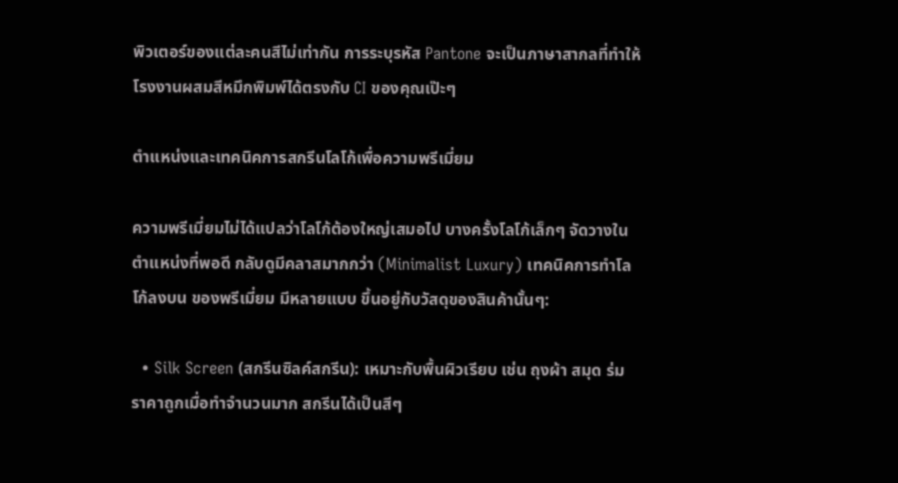พิวเตอร์ของแต่ละคนสีไม่เท่ากัน การระบุรหัส Pantone จะเป็นภาษาสากลที่ทำให้โรงงานผสมสีหมึกพิมพ์ได้ตรงกับ CI ของคุณเป๊ะๆ

ตำแหน่งและเทคนิคการสกรีนโลโก้เพื่อความพรีเมี่ยม

ความพรีเมี่ยมไม่ได้แปลว่าโลโก้ต้องใหญ่เสมอไป บางครั้งโลโก้เล็กๆ จัดวางในตำแหน่งที่พอดี กลับดูมีคลาสมากกว่า (Minimalist Luxury) เทคนิคการทำโลโก้ลงบน ของพรีเมี่ยม มีหลายแบบ ขึ้นอยู่กับวัสดุของสินค้านั้นๆ:

  • Silk Screen (สกรีนซิลค์สกรีน): เหมาะกับพื้นผิวเรียบ เช่น ถุงผ้า สมุด ร่ม ราคาถูกเมื่อทำจำนวนมาก สกรีนได้เป็นสีๆ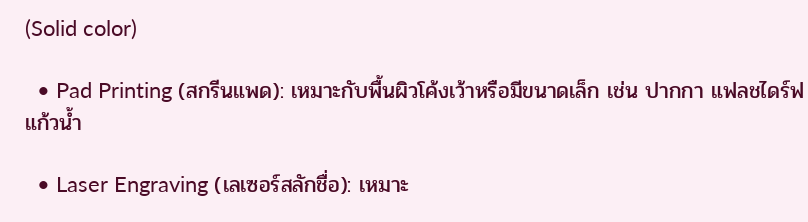(Solid color)

  • Pad Printing (สกรีนแพด): เหมาะกับพื้นผิวโค้งเว้าหรือมีขนาดเล็ก เช่น ปากกา แฟลชไดร์ฟ แก้วน้ำ

  • Laser Engraving (เลเซอร์สลักชื่อ): เหมาะ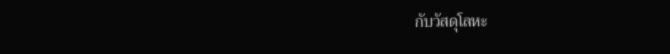กับวัสดุโลหะ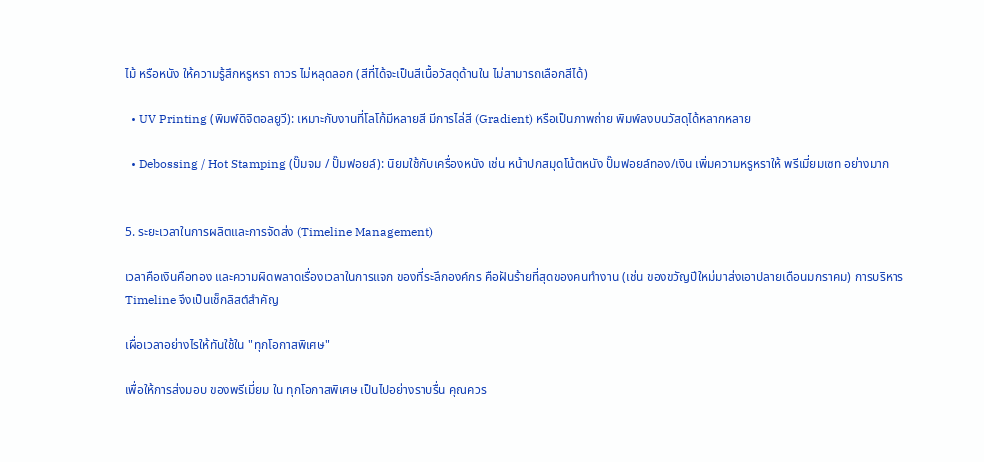ไม้ หรือหนัง ให้ความรู้สึกหรูหรา ถาวร ไม่หลุดลอก (สีที่ได้จะเป็นสีเนื้อวัสดุด้านใน ไม่สามารถเลือกสีได้)

  • UV Printing (พิมพ์ดิจิตอลยูวี): เหมาะกับงานที่โลโก้มีหลายสี มีการไล่สี (Gradient) หรือเป็นภาพถ่าย พิมพ์ลงบนวัสดุได้หลากหลาย

  • Debossing / Hot Stamping (ปั๊มจม / ปั๊มฟอยล์): นิยมใช้กับเครื่องหนัง เช่น หน้าปกสมุดโน้ตหนัง ปั๊มฟอยล์ทอง/เงิน เพิ่มความหรูหราให้ พรีเมี่ยมเซท อย่างมาก


5. ระยะเวลาในการผลิตและการจัดส่ง (Timeline Management)

เวลาคือเงินคือทอง และความผิดพลาดเรื่องเวลาในการแจก ของที่ระลึกองค์กร คือฝันร้ายที่สุดของคนทำงาน (เช่น ของขวัญปีใหม่มาส่งเอาปลายเดือนมกราคม) การบริหาร Timeline จึงเป็นเช็กลิสต์สำคัญ

เผื่อเวลาอย่างไรให้ทันใช้ใน "ทุกโอกาสพิเศษ"

เพื่อให้การส่งมอบ ของพรีเมี่ยม ใน ทุกโอกาสพิเศษ เป็นไปอย่างราบรื่น คุณควร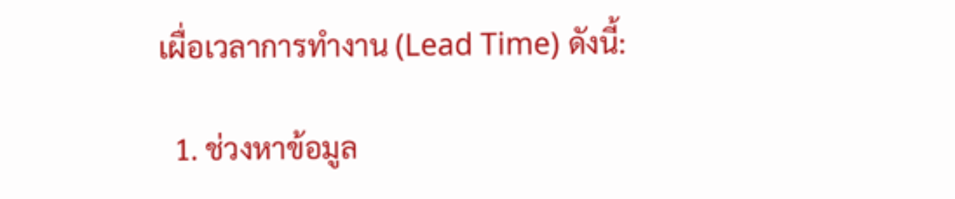เผื่อเวลาการทำงาน (Lead Time) ดังนี้:

  1. ช่วงหาข้อมูล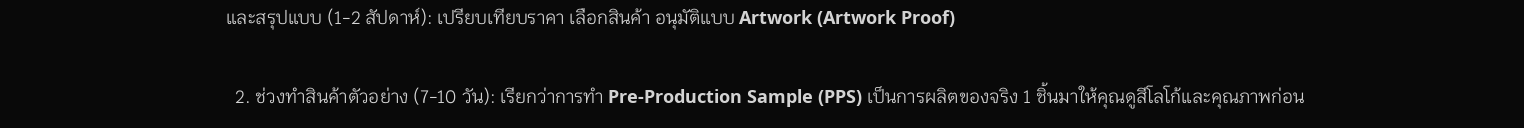และสรุปแบบ (1-2 สัปดาห์): เปรียบเทียบราคา เลือกสินค้า อนุมัติแบบ Artwork (Artwork Proof)

  2. ช่วงทำสินค้าตัวอย่าง (7-10 วัน): เรียกว่าการทำ Pre-Production Sample (PPS) เป็นการผลิตของจริง 1 ชิ้นมาให้คุณดูสีโลโก้และคุณภาพก่อน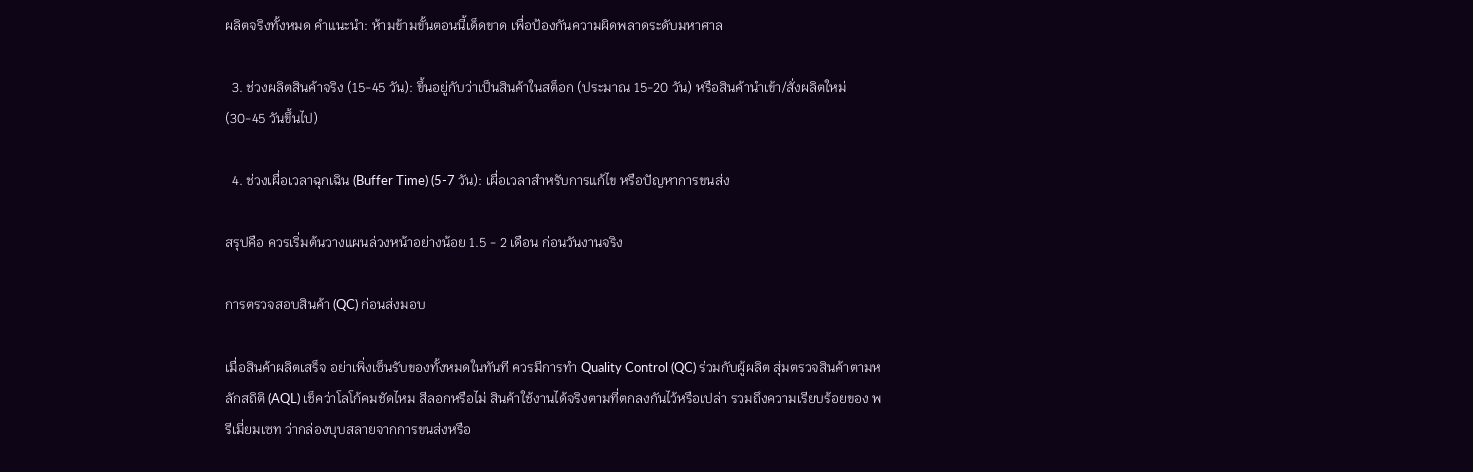ผลิตจริงทั้งหมด คำแนะนำ: ห้ามข้ามขั้นตอนนี้เด็ดขาด เพื่อป้องกันความผิดพลาดระดับมหาศาล

  3. ช่วงผลิตสินค้าจริง (15-45 วัน): ขึ้นอยู่กับว่าเป็นสินค้าในสต็อก (ประมาณ 15-20 วัน) หรือสินค้านำเข้า/สั่งผลิตใหม่ (30-45 วันขึ้นไป)

  4. ช่วงเผื่อเวลาฉุกเฉิน (Buffer Time) (5-7 วัน): เผื่อเวลาสำหรับการแก้ไข หรือปัญหาการขนส่ง

สรุปคือ ควรเริ่มต้นวางแผนล่วงหน้าอย่างน้อย 1.5 - 2 เดือน ก่อนวันงานจริง

การตรวจสอบสินค้า (QC) ก่อนส่งมอบ

เมื่อสินค้าผลิตเสร็จ อย่าเพิ่งเซ็นรับของทั้งหมดในทันที ควรมีการทำ Quality Control (QC) ร่วมกับผู้ผลิต สุ่มตรวจสินค้าตามหลักสถิติ (AQL) เช็คว่าโลโก้คมชัดไหม สีลอกหรือไม่ สินค้าใช้งานได้จริงตามที่ตกลงกันไว้หรือเปล่า รวมถึงความเรียบร้อยของ พรีเมี่ยมเซท ว่ากล่องบุบสลายจากการขนส่งหรือ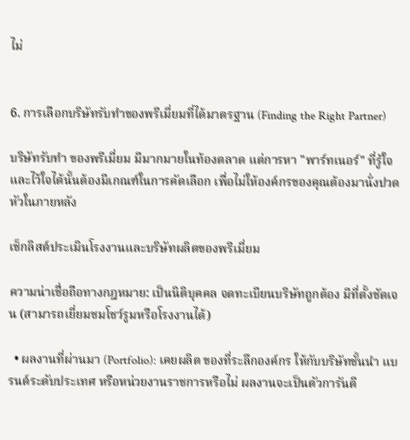ไม่


6. การเลือกบริษัทรับทำของพรีเมี่ยมที่ได้มาตรฐาน (Finding the Right Partner)

บริษัทรับทำ ของพรีเมี่ยม มีมากมายในท้องตลาด แต่การหา "พาร์ทเนอร์" ที่รู้ใจและไว้ใจได้นั้นต้องมีเกณฑ์ในการคัดเลือก เพื่อไม่ให้องค์กรของคุณต้องมานั่งปวดหัวในภายหลัง

เช็กลิสต์ประเมินโรงงานและบริษัทผลิตของพรีเมี่ยม

ความน่าเชื่อถือทางกฎหมาย: เป็นนิติบุคคล จดทะเบียนบริษัทถูกต้อง มีที่ตั้งชัดเจน (สามารถเยี่ยมชมโชว์รูมหรือโรงงานได้)

  • ผลงานที่ผ่านมา (Portfolio): เคยผลิต ของที่ระลึกองค์กร ให้กับบริษัทชั้นนำ แบรนด์ระดับประเทศ หรือหน่วยงานราชการหรือไม่ ผลงานจะเป็นตัวการันตี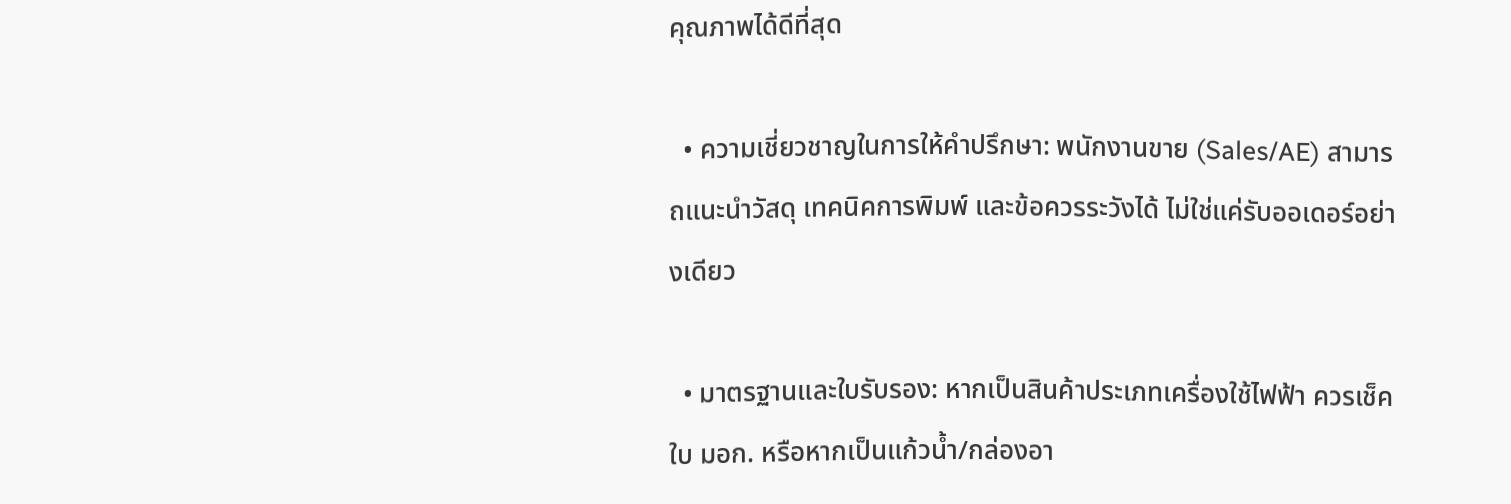คุณภาพได้ดีที่สุด

  • ความเชี่ยวชาญในการให้คำปรึกษา: พนักงานขาย (Sales/AE) สามารถแนะนำวัสดุ เทคนิคการพิมพ์ และข้อควรระวังได้ ไม่ใช่แค่รับออเดอร์อย่างเดียว

  • มาตรฐานและใบรับรอง: หากเป็นสินค้าประเภทเครื่องใช้ไฟฟ้า ควรเช็คใบ มอก. หรือหากเป็นแก้วน้ำ/กล่องอา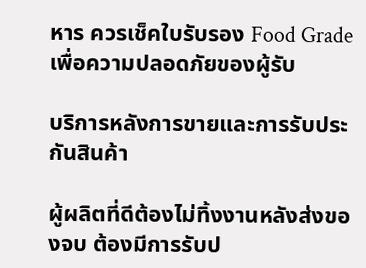หาร ควรเช็คใบรับรอง Food Grade เพื่อความปลอดภัยของผู้รับ

บริการหลังการขายและการรับประกันสินค้า

ผู้ผลิตที่ดีต้องไม่ทิ้งงานหลังส่งของจบ ต้องมีการรับป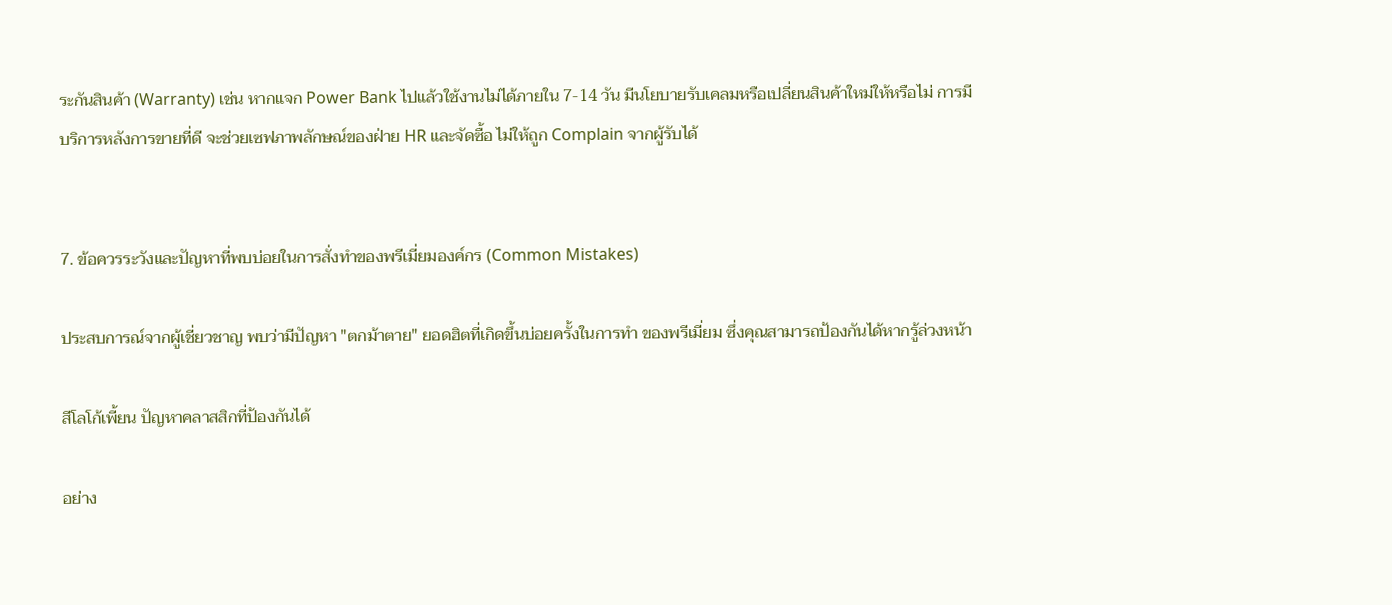ระกันสินค้า (Warranty) เช่น หากแจก Power Bank ไปแล้วใช้งานไม่ได้ภายใน 7-14 วัน มีนโยบายรับเคลมหรือเปลี่ยนสินค้าใหม่ให้หรือไม่ การมีบริการหลังการขายที่ดี จะช่วยเซฟภาพลักษณ์ของฝ่าย HR และจัดซื้อ ไม่ให้ถูก Complain จากผู้รับได้


7. ข้อควรระวังและปัญหาที่พบบ่อยในการสั่งทำของพรีเมี่ยมองค์กร (Common Mistakes)

ประสบการณ์จากผู้เชี่ยวชาญ พบว่ามีปัญหา "ตกม้าตาย" ยอดฮิตที่เกิดขึ้นบ่อยครั้งในการทำ ของพรีเมี่ยม ซึ่งคุณสามารถป้องกันได้หากรู้ล่วงหน้า

สีโลโก้เพี้ยน ปัญหาคลาสสิกที่ป้องกันได้

อย่าง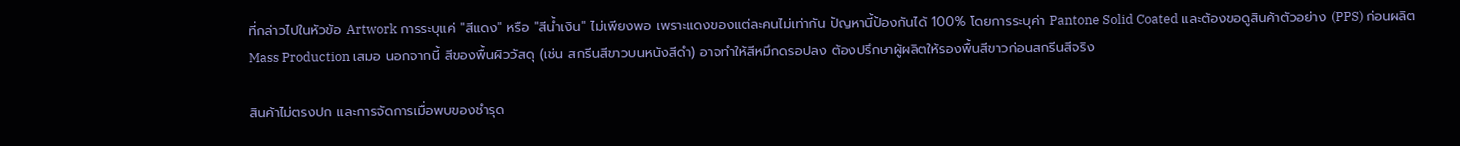ที่กล่าวไปในหัวข้อ Artwork การระบุแค่ "สีแดง" หรือ "สีน้ำเงิน" ไม่เพียงพอ เพราะแดงของแต่ละคนไม่เท่ากัน ปัญหานี้ป้องกันได้ 100% โดยการระบุค่า Pantone Solid Coated และต้องขอดูสินค้าตัวอย่าง (PPS) ก่อนผลิต Mass Production เสมอ นอกจากนี้ สีของพื้นผิววัสดุ (เช่น สกรีนสีขาวบนหนังสีดำ) อาจทำให้สีหมึกดรอปลง ต้องปรึกษาผู้ผลิตให้รองพื้นสีขาวก่อนสกรีนสีจริง

สินค้าไม่ตรงปก และการจัดการเมื่อพบของชำรุด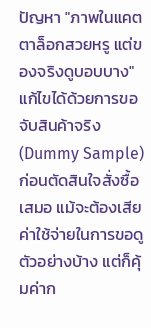ปัญหา "ภาพในแคตตาล็อกสวยหรู แต่ของจริงดูบอบบาง" แก้ไขได้ด้วยการขอจับสินค้าจริง (Dummy Sample) ก่อนตัดสินใจสั่งซื้อเสมอ แม้จะต้องเสียค่าใช้จ่ายในการขอดูตัวอย่างบ้าง แต่ก็คุ้มค่าก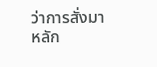ว่าการสั่งมาหลัก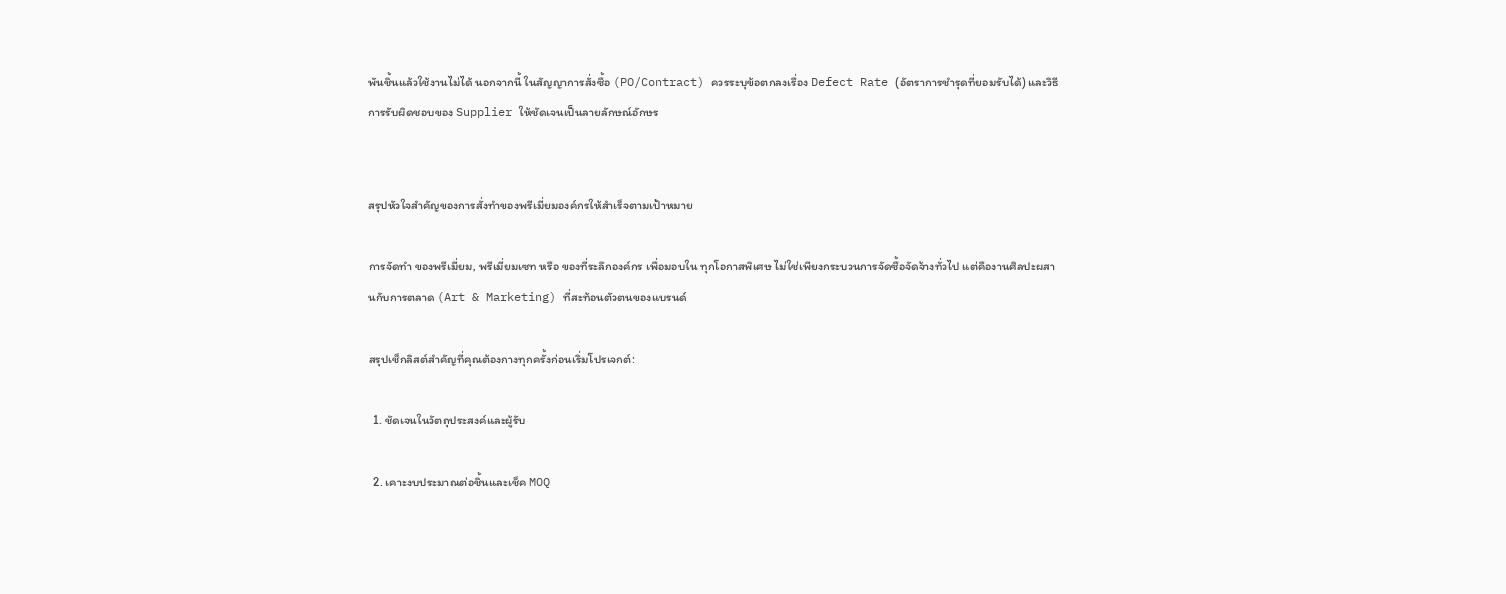พันชิ้นแล้วใช้งานไม่ได้ นอกจากนี้ ในสัญญาการสั่งซื้อ (PO/Contract) ควรระบุข้อตกลงเรื่อง Defect Rate (อัตราการชำรุดที่ยอมรับได้) และวิธีการรับผิดชอบของ Supplier ให้ชัดเจนเป็นลายลักษณ์อักษร


สรุปหัวใจสำคัญของการสั่งทำของพรีเมี่ยมองค์กรให้สำเร็จตามเป้าหมาย

การจัดทำ ของพรีเมี่ยม, พรีเมี่ยมเซท หรือ ของที่ระลึกองค์กร เพื่อมอบใน ทุกโอกาสพิเศษ ไม่ใช่เพียงกระบวนการจัดซื้อจัดจ้างทั่วไป แต่คืองานศิลปะผสานกับการตลาด (Art & Marketing) ที่สะท้อนตัวตนของแบรนด์

สรุปเช็กลิสต์สำคัญที่คุณต้องกางทุกครั้งก่อนเริ่มโปรเจกต์:

  1. ชัดเจนในวัตถุประสงค์และผู้รับ

  2. เคาะงบประมาณต่อชิ้นและเช็ค MOQ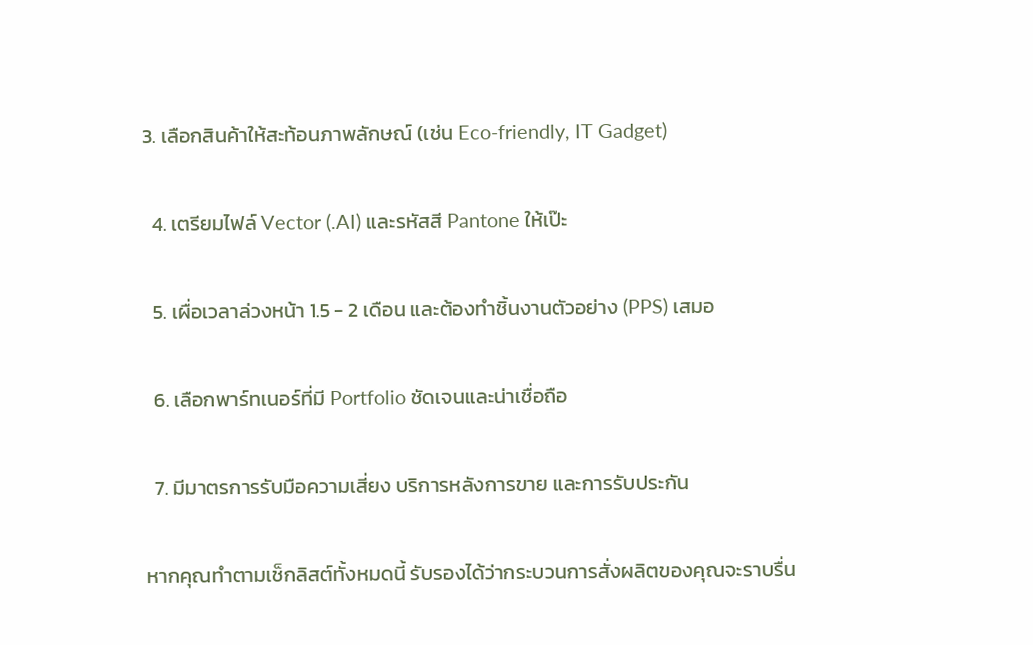3. เลือกสินค้าให้สะท้อนภาพลักษณ์ (เช่น Eco-friendly, IT Gadget)

  4. เตรียมไฟล์ Vector (.AI) และรหัสสี Pantone ให้เป๊ะ

  5. เผื่อเวลาล่วงหน้า 1.5 - 2 เดือน และต้องทำชิ้นงานตัวอย่าง (PPS) เสมอ

  6. เลือกพาร์ทเนอร์ที่มี Portfolio ชัดเจนและน่าเชื่อถือ

  7. มีมาตรการรับมือความเสี่ยง บริการหลังการขาย และการรับประกัน

หากคุณทำตามเช็กลิสต์ทั้งหมดนี้ รับรองได้ว่ากระบวนการสั่งผลิตของคุณจะราบรื่น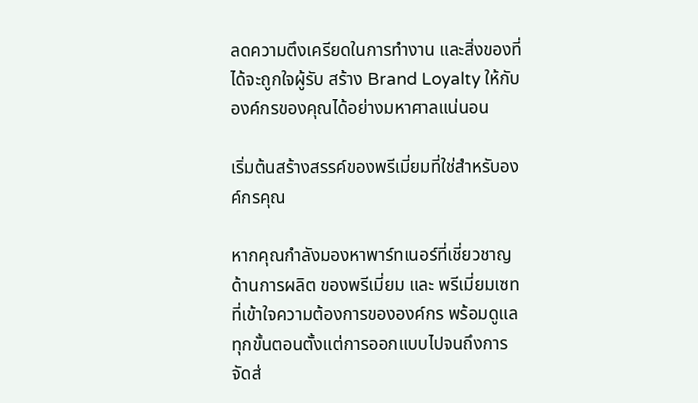ลดความตึงเครียดในการทำงาน และสิ่งของที่ได้จะถูกใจผู้รับ สร้าง Brand Loyalty ให้กับองค์กรของคุณได้อย่างมหาศาลแน่นอน

เริ่มต้นสร้างสรรค์ของพรีเมี่ยมที่ใช่สำหรับองค์กรคุณ

หากคุณกำลังมองหาพาร์ทเนอร์ที่เชี่ยวชาญด้านการผลิต ของพรีเมี่ยม และ พรีเมี่ยมเซท ที่เข้าใจความต้องการขององค์กร พร้อมดูแลทุกขั้นตอนตั้งแต่การออกแบบไปจนถึงการจัดส่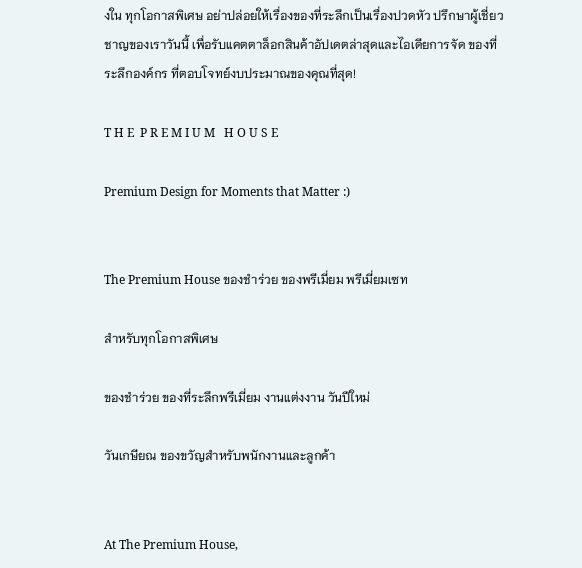งใน ทุกโอกาสพิเศษ อย่าปล่อยให้เรื่องของที่ระลึกเป็นเรื่องปวดหัว ปรึกษาผู้เชี่ยวชาญของเราวันนี้ เพื่อรับแคตตาล็อกสินค้าอัปเดตล่าสุดและไอเดียการจัด ของที่ระลึกองค์กร ที่ตอบโจทย์งบประมาณของคุณที่สุด!

T H E  P R E M I U M   H O U S E

Premium Design for Moments that Matter :)


The Premium House ของชำร่วย ของพรีเมี่ยม พรีเมี่ยมเซท

สำหรับทุกโอกาสพิเศษ

ของชำร่วย ของที่ระลึกพรีเมี่ยม งานแต่งงาน วันปีใหม่

วันเกษียณ ของขวัญสำหรับพนักงานและลูกค้า


At The Premium House,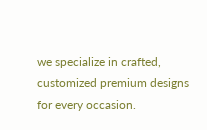we specialize in crafted, customized premium designs for every occasion.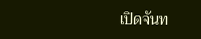เปิดจันท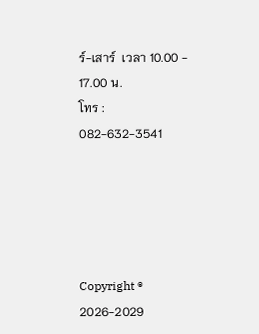ร์-เสาร์  เวลา 10.00 - 17.00 น.
โทร :
082-632-3541





Copyright ® 2026-2029